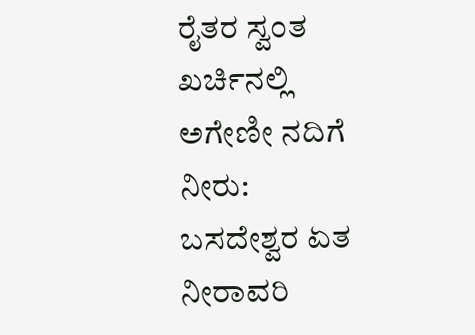ರೈತರ ಸ್ವಂತ ಖರ್ಚಿನಲ್ಲಿ ಅಗೇಣೀ ನದಿಗೆ ನೀರು: ಬಸದೇಶ್ವರ ಏತ ನೀರಾವರಿ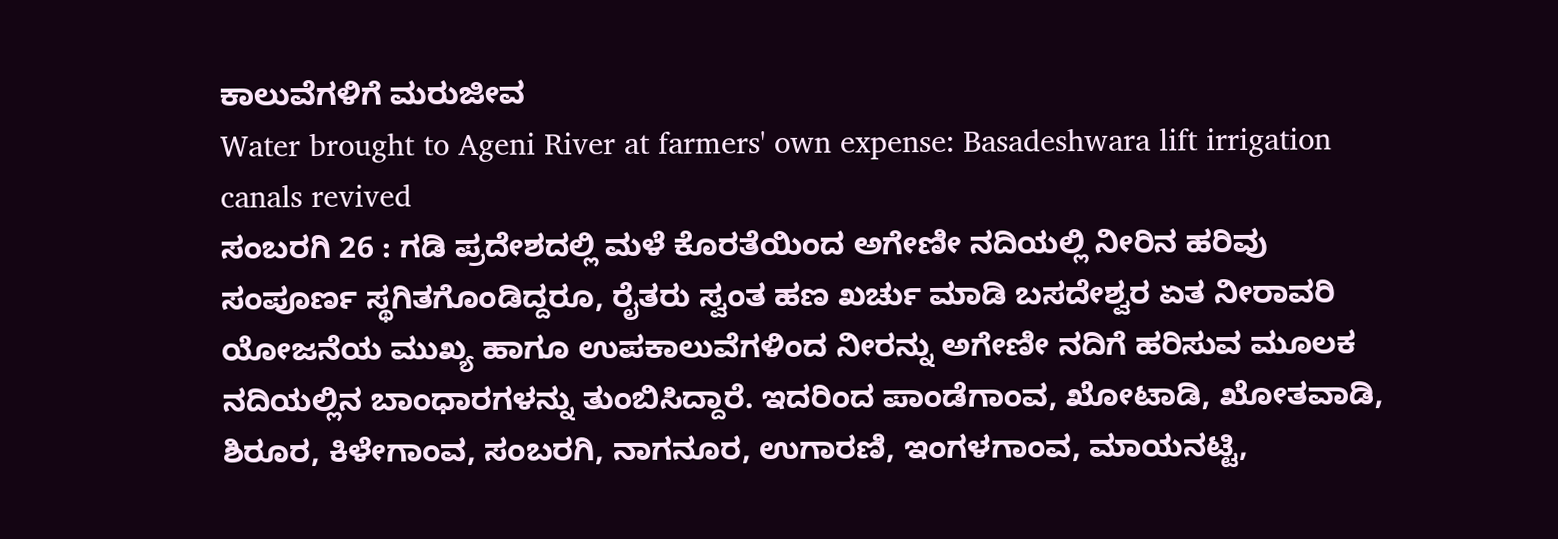ಕಾಲುವೆಗಳಿಗೆ ಮರುಜೀವ
Water brought to Ageni River at farmers' own expense: Basadeshwara lift irrigation canals revived
ಸಂಬರಗಿ 26 : ಗಡಿ ಪ್ರದೇಶದಲ್ಲಿ ಮಳೆ ಕೊರತೆಯಿಂದ ಅಗೇಣೀ ನದಿಯಲ್ಲಿ ನೀರಿನ ಹರಿವು ಸಂಪೂರ್ಣ ಸ್ಥಗಿತಗೊಂಡಿದ್ದರೂ, ರೈತರು ಸ್ವಂತ ಹಣ ಖರ್ಚು ಮಾಡಿ ಬಸದೇಶ್ವರ ಏತ ನೀರಾವರಿ ಯೋಜನೆಯ ಮುಖ್ಯ ಹಾಗೂ ಉಪಕಾಲುವೆಗಳಿಂದ ನೀರನ್ನು ಅಗೇಣೀ ನದಿಗೆ ಹರಿಸುವ ಮೂಲಕ ನದಿಯಲ್ಲಿನ ಬಾಂಧಾರಗಳನ್ನು ತುಂಬಿಸಿದ್ದಾರೆ. ಇದರಿಂದ ಪಾಂಡೆಗಾಂವ, ಖೋಟಾಡಿ, ಖೋತವಾಡಿ, ಶಿರೂರ, ಕಿಳೇಗಾಂವ, ಸಂಬರಗಿ, ನಾಗನೂರ, ಉಗಾರಣಿ, ಇಂಗಳಗಾಂವ, ಮಾಯನಟ್ಟಿ,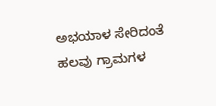ಅಭಯಾಳ ಸೇರಿದಂತೆ ಹಲವು ಗ್ರಾಮಗಳ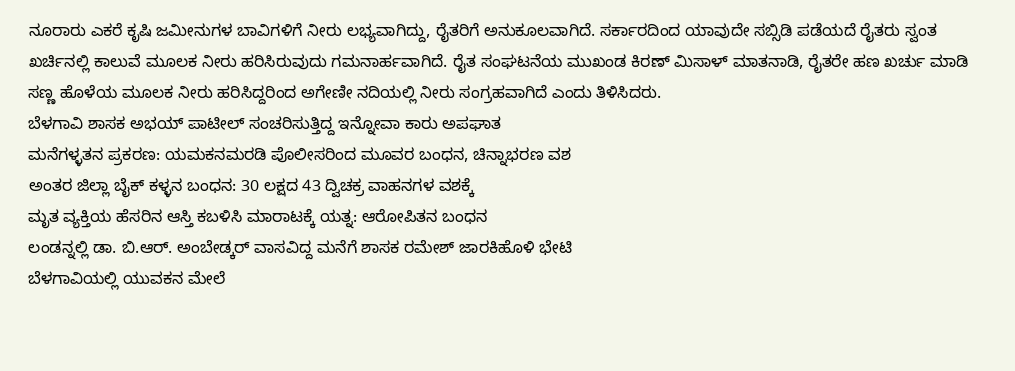ನೂರಾರು ಎಕರೆ ಕೃಷಿ ಜಮೀನುಗಳ ಬಾವಿಗಳಿಗೆ ನೀರು ಲಭ್ಯವಾಗಿದ್ದು, ರೈತರಿಗೆ ಅನುಕೂಲವಾಗಿದೆ. ಸರ್ಕಾರದಿಂದ ಯಾವುದೇ ಸಬ್ಸಿಡಿ ಪಡೆಯದೆ ರೈತರು ಸ್ವಂತ ಖರ್ಚಿನಲ್ಲಿ ಕಾಲುವೆ ಮೂಲಕ ನೀರು ಹರಿಸಿರುವುದು ಗಮನಾರ್ಹವಾಗಿದೆ. ರೈತ ಸಂಘಟನೆಯ ಮುಖಂಡ ಕಿರಣ್ ಮಿಸಾಳ್ ಮಾತನಾಡಿ, ರೈತರೇ ಹಣ ಖರ್ಚು ಮಾಡಿ ಸಣ್ಣ ಹೊಳೆಯ ಮೂಲಕ ನೀರು ಹರಿಸಿದ್ದರಿಂದ ಅಗೇಣೀ ನದಿಯಲ್ಲಿ ನೀರು ಸಂಗ್ರಹವಾಗಿದೆ ಎಂದು ತಿಳಿಸಿದರು.
ಬೆಳಗಾವಿ ಶಾಸಕ ಅಭಯ್ ಪಾಟೀಲ್ ಸಂಚರಿಸುತ್ತಿದ್ದ ಇನ್ನೋವಾ ಕಾರು ಅಪಘಾತ
ಮನೆಗಳ್ಳತನ ಪ್ರಕರಣ: ಯಮಕನಮರಡಿ ಪೊಲೀಸರಿಂದ ಮೂವರ ಬಂಧನ, ಚಿನ್ನಾಭರಣ ವಶ
ಅಂತರ ಜಿಲ್ಲಾ ಬೈಕ್ ಕಳ್ಳನ ಬಂಧನ: 30 ಲಕ್ಷದ 43 ದ್ವಿಚಕ್ರ ವಾಹನಗಳ ವಶಕ್ಕೆ
ಮೃತ ವ್ಯಕ್ತಿಯ ಹೆಸರಿನ ಆಸ್ತಿ ಕಬಳಿಸಿ ಮಾರಾಟಕ್ಕೆ ಯತ್ನ: ಆರೋಪಿತನ ಬಂಧನ
ಲಂಡನ್ನಲ್ಲಿ ಡಾ. ಬಿ.ಆರ್. ಅಂಬೇಡ್ಕರ್ ವಾಸವಿದ್ದ ಮನೆಗೆ ಶಾಸಕ ರಮೇಶ್ ಜಾರಕಿಹೊಳಿ ಭೇಟಿ
ಬೆಳಗಾವಿಯಲ್ಲಿ ಯುವಕನ ಮೇಲೆ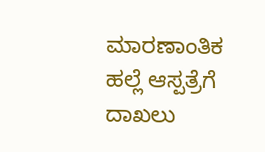ಮಾರಣಾಂತಿಕ ಹಲ್ಲೆ ಆಸ್ಪತ್ರೆಗೆ ದಾಖಲು